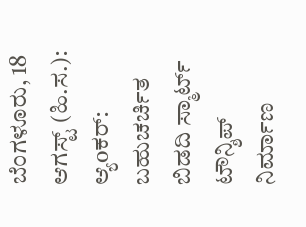ಬೆಂಗಳೂರು, 18 ಆಗಸ್ಟ್ (ಹಿ.ಸ.):
ಆ್ಯoಕರ್:
ಬಹುಚರ್ಚಿತ ಬಿಡದಿ ಸ್ಮಾರ್ಟ್ ಟೌನ್ಶಿಪ್ ನಿರ್ಮಾಣ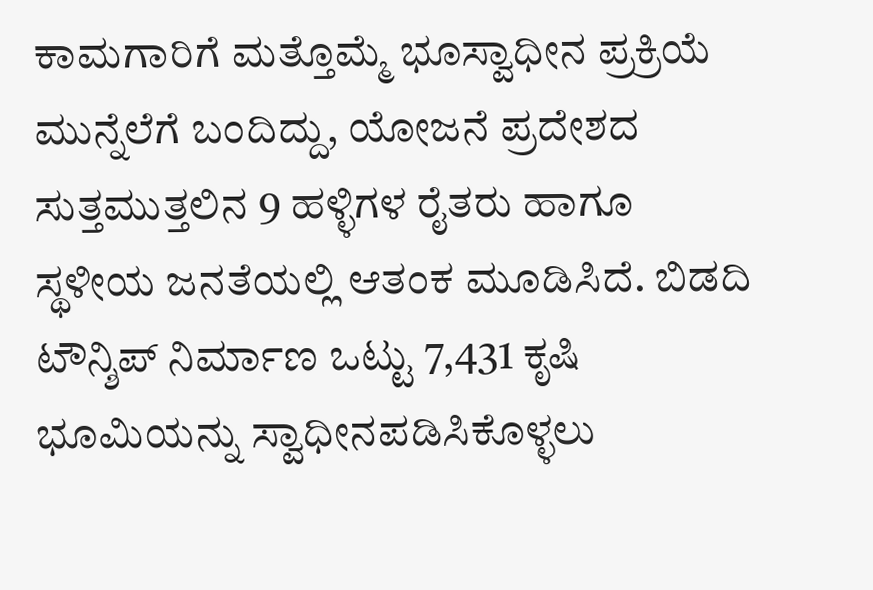ಕಾಮಗಾರಿಗೆ ಮತ್ತೊಮ್ಮೆ ಭೂಸ್ವಾಧೀನ ಪ್ರಕ್ರಿಯೆ ಮುನ್ನೆಲೆಗೆ ಬಂದಿದ್ದು, ಯೋಜನೆ ಪ್ರದೇಶದ ಸುತ್ತಮುತ್ತಲಿನ 9 ಹಳ್ಳಿಗಳ ರೈತರು ಹಾಗೂ ಸ್ಥಳೀಯ ಜನತೆಯಲ್ಲಿ ಆತಂಕ ಮೂಡಿಸಿದೆ. ಬಿಡದಿ ಟೌನ್ಶಿಪ್ ನಿರ್ಮಾಣ ಒಟ್ಟು 7,431 ಕೃಷಿ ಭೂಮಿಯನ್ನು ಸ್ವಾಧೀನಪಡಿಸಿಕೊಳ್ಳಲು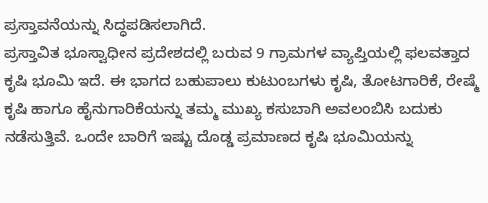ಪ್ರಸ್ತಾವನೆಯನ್ನು ಸಿದ್ಧಪಡಿಸಲಾಗಿದೆ.
ಪ್ರಸ್ತಾವಿತ ಭೂಸ್ವಾಧೀನ ಪ್ರದೇಶದಲ್ಲಿ ಬರುವ 9 ಗ್ರಾಮಗಳ ವ್ಯಾಪ್ತಿಯಲ್ಲಿ ಫಲವತ್ತಾದ ಕೃಷಿ ಭೂಮಿ ಇದೆ. ಈ ಭಾಗದ ಬಹುಪಾಲು ಕುಟುಂಬಗಳು ಕೃಷಿ, ತೋಟಗಾರಿಕೆ, ರೇಷ್ಮೆ ಕೃಷಿ ಹಾಗೂ ಹೈನುಗಾರಿಕೆಯನ್ನು ತಮ್ಮ ಮುಖ್ಯ ಕಸುಬಾಗಿ ಅವಲಂಬಿಸಿ ಬದುಕು ನಡೆಸುತ್ತಿವೆ. ಒಂದೇ ಬಾರಿಗೆ ಇಷ್ಟು ದೊಡ್ಡ ಪ್ರಮಾಣದ ಕೃಷಿ ಭೂಮಿಯನ್ನು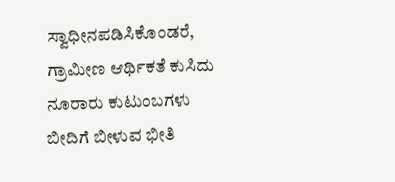ಸ್ವಾಧೀನಪಡಿಸಿಕೊಂಡರೆ, ಗ್ರಾಮೀಣ ಆರ್ಥಿಕತೆ ಕುಸಿದು ನೂರಾರು ಕುಟುಂಬಗಳು ಬೀದಿಗೆ ಬೀಳುವ ಭೀತಿ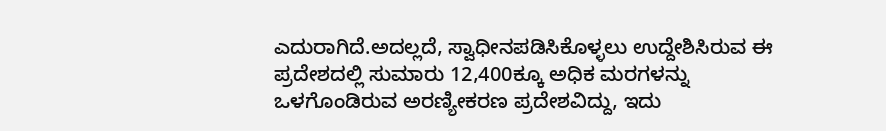ಎದುರಾಗಿದೆ.ಅದಲ್ಲದೆ, ಸ್ವಾಧೀನಪಡಿಸಿಕೊಳ್ಳಲು ಉದ್ದೇಶಿಸಿರುವ ಈ ಪ್ರದೇಶದಲ್ಲಿ ಸುಮಾರು 12,400ಕ್ಕೂ ಅಧಿಕ ಮರಗಳನ್ನು ಒಳಗೊಂಡಿರುವ ಅರಣ್ಯೀಕರಣ ಪ್ರದೇಶವಿದ್ದು, ಇದು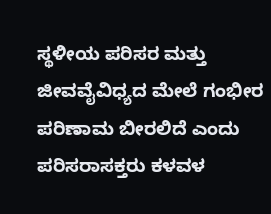ಸ್ಥಳೀಯ ಪರಿಸರ ಮತ್ತು ಜೀವವೈವಿಧ್ಯದ ಮೇಲೆ ಗಂಭೀರ ಪರಿಣಾಮ ಬೀರಲಿದೆ ಎಂದು ಪರಿಸರಾಸಕ್ತರು ಕಳವಳ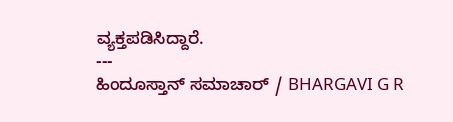ವ್ಯಕ್ತಪಡಿಸಿದ್ದಾರೆ.
---
ಹಿಂದೂಸ್ತಾನ್ ಸಮಾಚಾರ್ / BHARGAVI G R